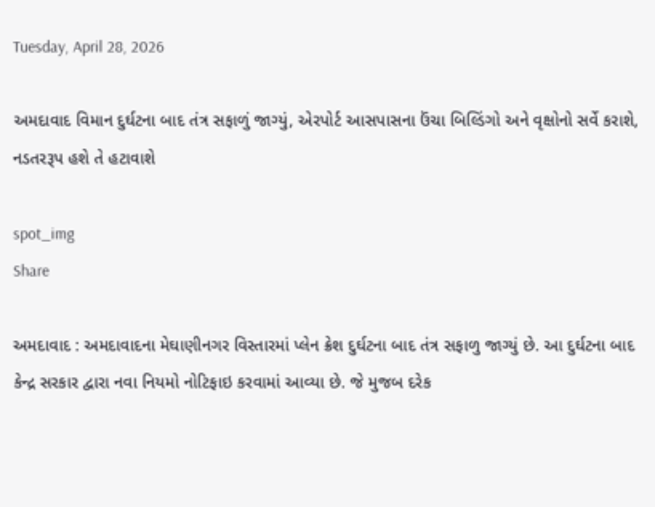Tuesday, April 28, 2026

અમદાવાદ વિમાન દુર્ઘટના બાદ તંત્ર સફાળું જાગ્યું, એરપોર્ટ આસપાસના ઉંચા બિલ્ડિંગો અને વૃક્ષોનો સર્વે કરાશે, નડતરરૂપ હશે તે હટાવાશે

spot_img
Share

અમદાવાદ : અમદાવાદના મેઘાણીનગર વિસ્તારમાં પ્લેન ક્રેશ દુર્ઘટના બાદ તંત્ર સફાળુ જાગ્યું છે. આ દુર્ઘટના બાદ કેન્દ્ર સરકાર દ્વારા નવા નિયમો નોટિફાઇ કરવામાં આવ્યા છે. જે મુજબ દરેક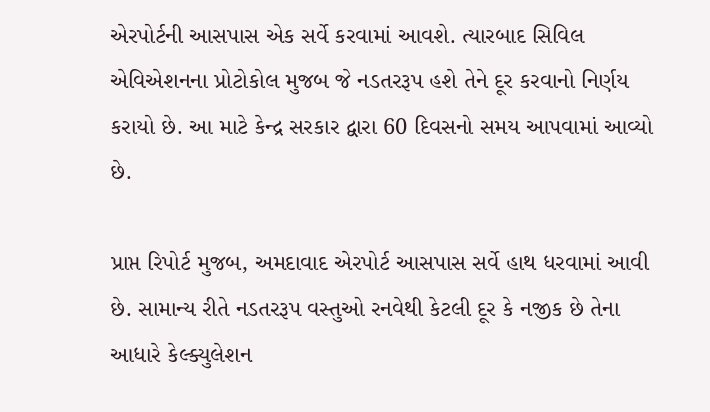એરપોર્ટની આસપાસ એક સર્વે કરવામાં આવશે. ત્યારબાદ સિવિલ એવિએશનના પ્રોટોકોલ મુજબ જે નડતરરૂપ હશે તેને દૂર કરવાનો નિર્ણય કરાયો છે. આ માટે કેન્દ્ર સરકાર દ્વારા 60 દિવસનો સમય આપવામાં આવ્યો છે.

પ્રાપ્ત રિપોર્ટ મુજબ, અમદાવાદ એરપોર્ટ આસપાસ સર્વે હાથ ધરવામાં આવી છે. સામાન્ય રીતે નડતરરૂપ વસ્તુઓ રનવેથી કેટલી દૂર કે નજીક છે તેના આધારે કેલ્ક્યુલેશન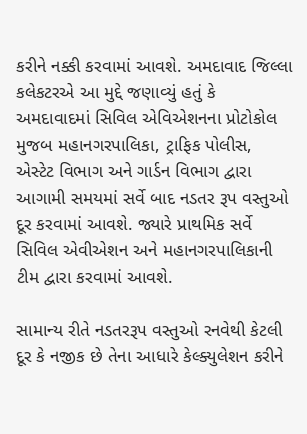કરીને નક્કી કરવામાં આવશે. અમદાવાદ જિલ્લા કલેકટરએ આ મુદ્દે જણાવ્યું હતું કે અમદાવાદમાં સિવિલ એવિએશનના પ્રોટોકોલ મુજબ મહાનગરપાલિકા, ટ્રાફિક પોલીસ, એસ્ટેટ વિભાગ અને ગાર્ડન વિભાગ દ્વારા આગામી સમયમાં સર્વે બાદ નડતર રૂપ વસ્તુઓ દૂર કરવામાં આવશે. જ્યારે પ્રાથમિક સર્વે સિવિલ એવીએશન અને મહાનગરપાલિકાની ટીમ દ્વારા કરવામાં આવશે.

સામાન્ય રીતે નડતરરૂપ વસ્તુઓ રનવેથી કેટલી દૂર કે નજીક છે તેના આધારે કેલ્ક્યુલેશન કરીને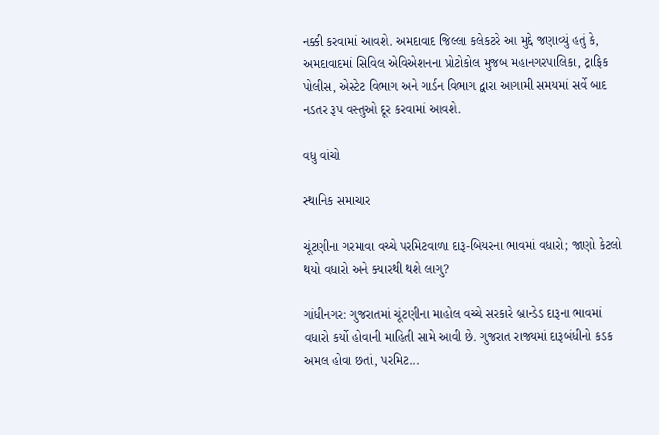નક્કી કરવામાં આવશે. અમદાવાદ જિલ્લા કલેકટરે આ મુદ્દે જણાવ્યું હતું કે, અમદાવાદમાં સિવિલ એવિએશનના પ્રોટોકોલ મુજબ મહાનગરપાલિકા, ટ્રાફિક પોલીસ, એસ્ટેટ વિભાગ અને ગાર્ડન વિભાગ દ્વારા આગામી સમયમાં સર્વે બાદ નડતર રૂપ વસ્તુઓ દૂર કરવામાં આવશે.

વધુ વાંચો

સ્થાનિક સમાચાર

ચૂંટણીના ગરમાવા વચ્ચે પરમિટવાળા દારૂ-બિયરના ભાવમાં વધારો; જાણો કેટલો થયો વધારો અને ક્યારથી થશે લાગુ?

ગાંધીનગર: ગુજરાતમાં ચૂંટણીના માહોલ વચ્ચે સરકારે બ્રાન્ડેડ દારૂના ભાવમાં વધારો કર્યો હોવાની માહિતી સામે આવી છે. ગુજરાત રાજ્યમાં દારૂબંધીનો કડક અમલ હોવા છતાં, પરમિટ...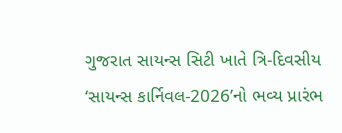ગુજરાત સાયન્સ સિટી ખાતે ત્રિ-દિવસીય ‘સાયન્સ કાર્નિવલ-2026’નો ભવ્ય પ્રારંભ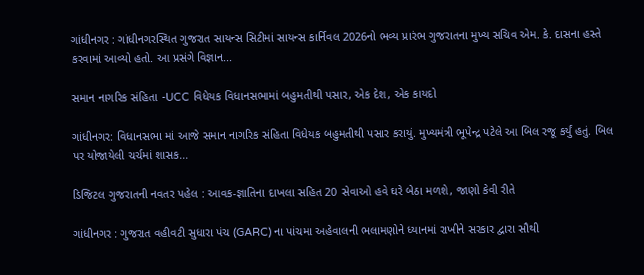ગાંધીનગર : ગાંધીનગરસ્થિત ગુજરાત સાયન્સ સિટીમાં સાયન્સ કાર્નિવલ 2026નો ભવ્ય પ્રારંભ ગુજરાતના મુખ્ય સચિવ એમ. કે. દાસના હસ્તે કરવામાં આવ્યો હતો. આ પ્રસંગે વિજ્ઞાન...

સમાન નાગરિક સંહિતા -UCC વિધેયક વિધાનસભામાં બહુમતીથી પસાર, એક દેશ, એક કાયદો

ગાંધીનગર: વિધાનસભા માં આજે સમાન નાગરિક સંહિતા વિધેયક બહુમતીથી પસાર કરાયું. મુખ્યમંત્રી ભૂપેન્દ્ર પટેલે આ બિલ રજૂ કર્યું હતું. બિલ પર યોજાયેલી ચર્ચમાં શાસક...

ડિજિટલ ગુજરાતની નવતર પહેલ : આવક-જ્ઞાતિના દાખલા સહિત 20 સેવાઓ હવે ઘરે બેઠા મળશે, જાણો કેવી રીતે

ગાંધીનગર : ગુજરાત વહીવટી સુધારા પંચ (GARC) ના પાંચમા અહેવાલની ભલામણોને ધ્યાનમાં રાખીને સરકાર દ્વારા સૌથી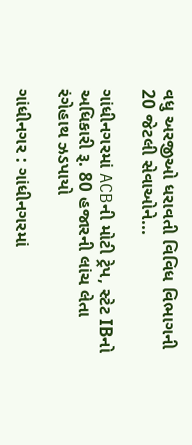વધુ અરજીઓ ધરાવતી વિવિધ વિભાગની 20 જેટલી સેવાઓને...

ગાંધીનગરમાં ACBની મોટી ટ્રેપ, સ્ટેટ IBનો અધિકારી રૂ. 80 હજારની લાંચ લેતા રંગેહાથ ઝડપાયો

ગાંધીનગર : ગાંધીનગરમાં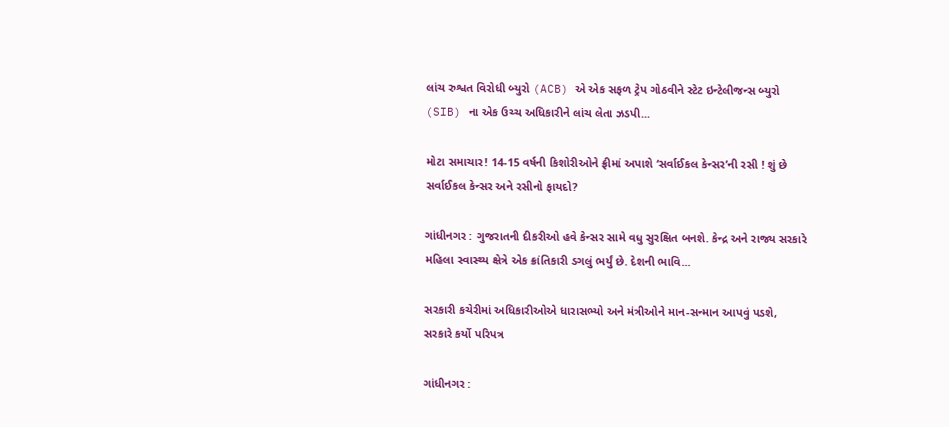લાંચ રુશ્વત વિરોધી બ્યુરો (ACB) એ એક સફળ ટ્રેપ ગોઠવીને સ્ટેટ ઇન્ટેલીજન્સ બ્યુરો (SIB) ના એક ઉચ્ચ અધિકારીને લાંચ લેતા ઝડપી...

મોટા સમાચાર! 14-15 વર્ષની કિશોરીઓને ફ્રીમાં અપાશે ‘સર્વાઈકલ કેન્સર’ની રસી ! શું છે સર્વાઈકલ કેન્સર અને રસીનો ફાયદો?

ગાંધીનગર : ગુજરાતની દીકરીઓ હવે કેન્સર સામે વધુ સુરક્ષિત બનશે. કેન્દ્ર અને રાજ્ય સરકારે મહિલા સ્વાસ્થ્ય ક્ષેત્રે એક ક્રાંતિકારી ડગલું ભર્યું છે. દેશની ભાવિ...

સરકારી કચેરીમાં અધિકારીઓએ ધારાસભ્યો અને મંત્રીઓને માન-સન્માન આપવું પડશે, સરકારે કર્યો પરિપત્ર

ગાંધીનગર :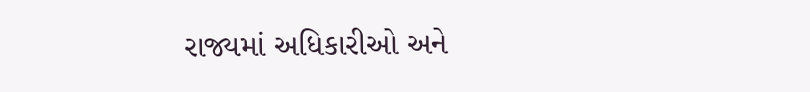રાજ્યમાં અધિકારીઓ અને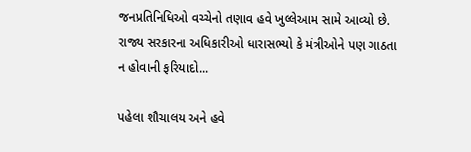જનપ્રતિનિધિઓ વચ્ચેનો તણાવ હવે ખુલ્લેઆમ સામે આવ્યો છે. રાજ્ય સરકારના અધિકારીઓ ધારાસભ્યો કે મંત્રીઓને પણ ગાઠતા ન હોવાની ફરિયાદો...

પહેલા શૌચાલય અને હવે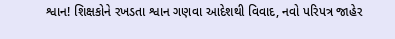શ્વાન! શિક્ષકોને રખડતા શ્વાન ગણવા આદેશથી વિવાદ, નવો પરિપત્ર જાહેર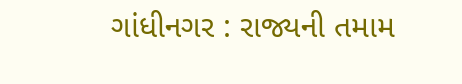ગાંધીનગર : રાજ્યની તમામ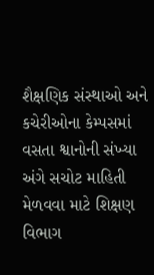શૈક્ષણિક સંસ્થાઓ અને કચેરીઓના કેમ્પસમાં વસતા શ્વાનોની સંખ્યા અંગે સચોટ માહિતી મેળવવા માટે શિક્ષણ વિભાગ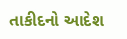તાકીદનો આદેશ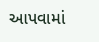આપવામાં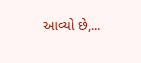આવ્યો છે,...